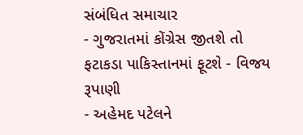સંબંધિત સમાચાર
- ગુજરાતમાં કોંગ્રેસ જીતશે તો ફટાકડા પાકિસ્તાનમાં ફૂટશે - વિજય રૂપાણી
- અહેમદ પટેલને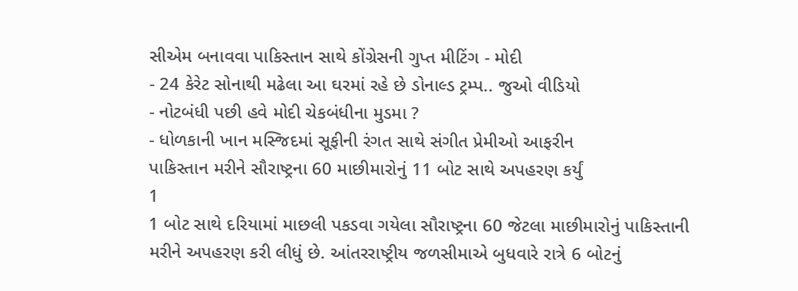સીએમ બનાવવા પાકિસ્તાન સાથે કોંગ્રેસની ગુપ્ત મીટિંગ - મોદી
- 24 કેરેટ સોનાથી મઢેલા આ ઘરમાં રહે છે ડોનાલ્ડ ટ્રમ્પ.. જુઓ વીડિયો
- નોટબંધી પછી હવે મોદી ચેકબંધીના મુડમા ?
- ધોળકાની ખાન મસ્જિદમાં સૂફીની રંગત સાથે સંગીત પ્રેમીઓ આફરીન
પાકિસ્તાન મરીને સૌરાષ્ટ્રના 60 માછીમારોનું 11 બોટ સાથે અપહરણ કર્યું
1
1 બોટ સાથે દરિયામાં માછલી પકડવા ગયેલા સૌરાષ્ટ્રના 60 જેટલા માછીમારોનું પાકિસ્તાની મરીને અપહરણ કરી લીધું છે. આંતરરાષ્ટ્રીય જળસીમાએ બુધવારે રાત્રે 6 બોટનું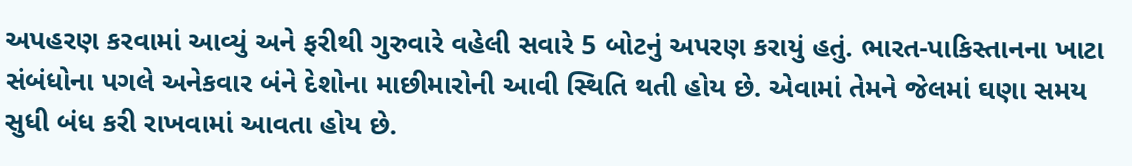અપહરણ કરવામાં આવ્યું અને ફરીથી ગુરુવારે વહેલી સવારે 5 બોટનું અપરણ કરાયું હતું. ભારત-પાકિસ્તાનના ખાટા સંબંધોના પગલે અનેકવાર બંને દેશોના માછીમારોની આવી સ્થિતિ થતી હોય છે. એવામાં તેમને જેલમાં ઘણા સમય સુધી બંધ કરી રાખવામાં આવતા હોય છે.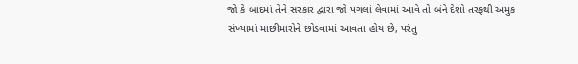જો કે બાદમાં તેને સરકાર દ્વારા જો પગલાં લેવામાં આવે તો બંને દેશો તરફથી અમુક સંખ્યામાં માછીમારોને છોડવામાં આવતા હોય છે, પરંતુ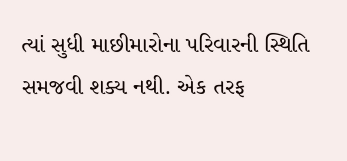ત્યાં સુધી માછીમારોના પરિવારની સ્થિતિ સમજવી શક્ય નથી. એક તરફ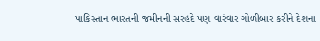પાકિસ્તાન ભારતની જમીનની સરહદે પણ વારંવાર ગોળીબાર કરીને દેશના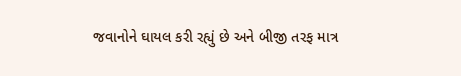જવાનોને ઘાયલ કરી રહ્યું છે અને બીજી તરફ માત્ર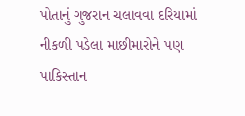પોતાનું ગુજરાન ચલાવવા દરિયામાં નીકળી પડેલા માછીમારોને પણ પાકિસ્તાન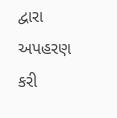દ્વારા અપહરણ કરી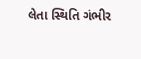લેતા સ્થિતિ ગંભીર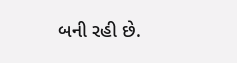બની રહી છે.